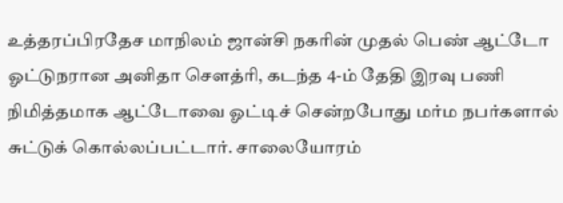உத்தரப்பிரதேச மாநிலம் ஜான்சி நகரின் முதல் பெண் ஆட்டோ ஓட்டுநரான அனிதா சௌத்ரி, கடந்த 4-ம் தேதி இரவு பணி நிமித்தமாக ஆட்டோவை ஓட்டிச் சென்றபோது மர்ம நபர்களால் சுட்டுக் கொல்லப்பட்டார். சாலையோரம்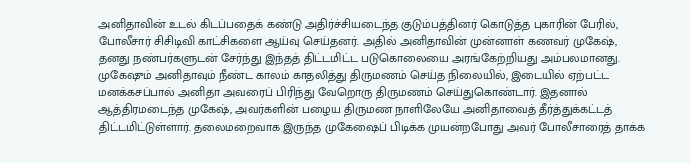அனிதாவின் உடல் கிடப்பதைக் கண்டு அதிர்ச்சியடைந்த குடும்பத்தினர் கொடுத்த புகாரின் பேரில், போலீசார் சிசிடிவி காட்சிகளை ஆய்வு செய்தனர். அதில் அனிதாவின் முன்னாள் கணவர் முகேஷ், தனது நண்பர்களுடன் சேர்ந்து இந்தத் திட்டமிட்ட படுகொலையை அரங்கேற்றியது அம்பலமானது.
முகேஷும் அனிதாவும் நீண்ட காலம் காதலித்து திருமணம் செய்த நிலையில், இடையில் ஏற்பட்ட மனக்கசப்பால் அனிதா அவரைப் பிரிந்து வேறொரு திருமணம் செய்துகொண்டார். இதனால் ஆத்திரமடைந்த முகேஷ், அவர்களின் பழைய திருமண நாளிலேயே அனிதாவைத் தீர்த்துக்கட்டத் திட்டமிட்டுள்ளார். தலைமறைவாக இருந்த முகேஷைப் பிடிக்க முயன்றபோது அவர் போலீசாரைத் தாக்க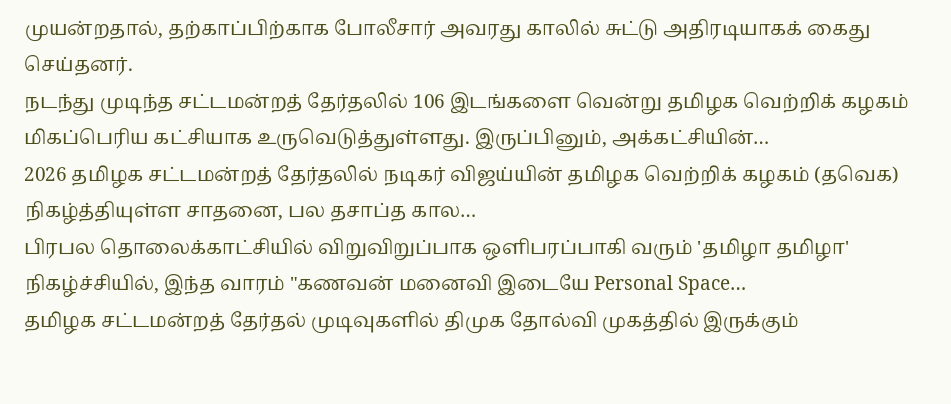முயன்றதால், தற்காப்பிற்காக போலீசார் அவரது காலில் சுட்டு அதிரடியாகக் கைது செய்தனர்.
நடந்து முடிந்த சட்டமன்றத் தேர்தலில் 106 இடங்களை வென்று தமிழக வெற்றிக் கழகம் மிகப்பெரிய கட்சியாக உருவெடுத்துள்ளது. இருப்பினும், அக்கட்சியின்…
2026 தமிழக சட்டமன்றத் தேர்தலில் நடிகர் விஜய்யின் தமிழக வெற்றிக் கழகம் (தவெக) நிகழ்த்தியுள்ள சாதனை, பல தசாப்த கால…
பிரபல தொலைக்காட்சியில் விறுவிறுப்பாக ஒளிபரப்பாகி வரும் 'தமிழா தமிழா' நிகழ்ச்சியில், இந்த வாரம் "கணவன் மனைவி இடையே Personal Space…
தமிழக சட்டமன்றத் தேர்தல் முடிவுகளில் திமுக தோல்வி முகத்தில் இருக்கும்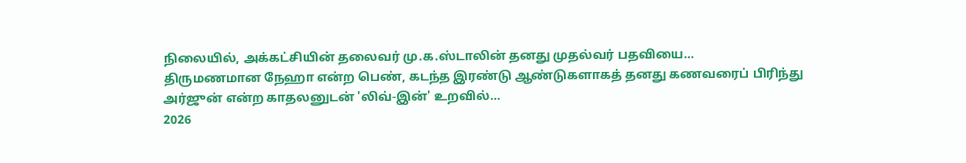நிலையில், அக்கட்சியின் தலைவர் மு.க.ஸ்டாலின் தனது முதல்வர் பதவியை…
திருமணமான நேஹா என்ற பெண், கடந்த இரண்டு ஆண்டுகளாகத் தனது கணவரைப் பிரிந்து அர்ஜுன் என்ற காதலனுடன் 'லிவ்-இன்' உறவில்…
2026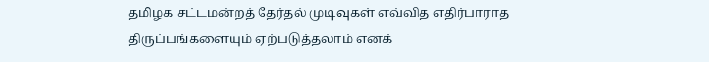தமிழக சட்டமன்றத் தேர்தல் முடிவுகள் எவ்வித எதிர்பாராத திருப்பங்களையும் ஏற்படுத்தலாம் எனக்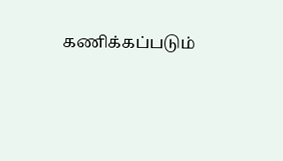கணிக்கப்படும்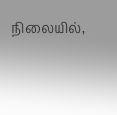நிலையில்,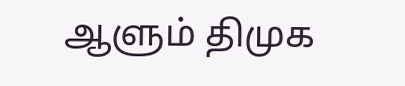ஆளும் திமுக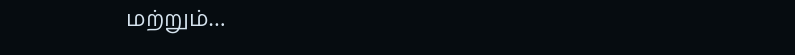மற்றும்…